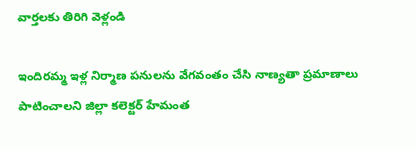వార్తలకు తిరిగి వెళ్లండి

ఇందిరమ్మ ఇళ్ల నిర్మాణ పనులను వేగవంతం చేసి నాణ్యతా ప్రమాణాలు పాటించాలని జిల్లా కలెక్టర్ హేమంత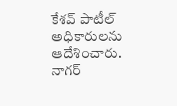కేశవ్ పాటీల్ అధికారులను ఆదేశించారు.
నాగర్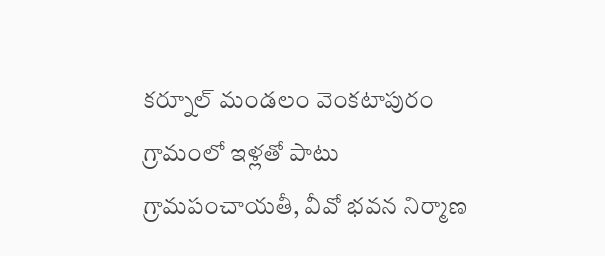కర్నూల్ మండలం వెంకటాపురం గ్రామంలో ఇళ్లతో పాటు గ్రామపంచాయతీ, వీవో భవన నిర్మాణ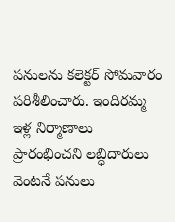పనులను కలెక్టర్ సోమవారం పరిశీలించారు. ఇందిరమ్మ ఇళ్ల నిర్మాణాలు ప్రారంభించని లబ్ధిదారులు వెంటనే పనులు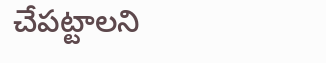చేపట్టాలని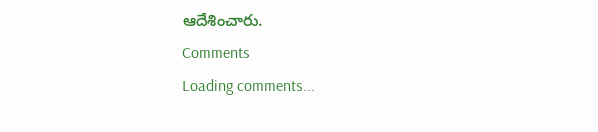ఆదేశించారు.
Comments
Loading comments...